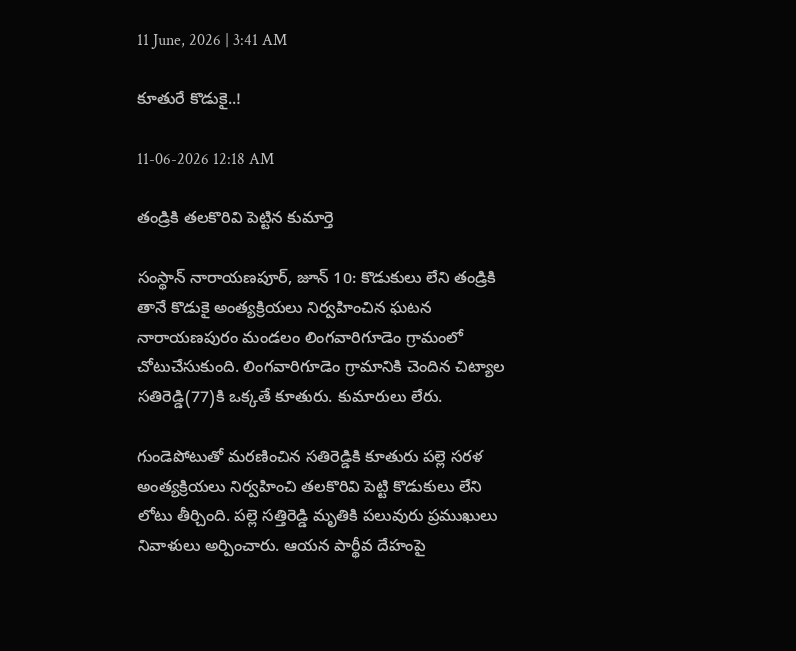11 June, 2026 | 3:41 AM

కూతురే కొడుకై..!

11-06-2026 12:18 AM

తండ్రికి తలకొరివి పెట్టిన కుమార్తె

సంస్థాన్ నారాయణపూర్, జూన్ 10: కొడుకులు లేని తండ్రికి తానే కొడుకై అంత్యక్రియలు నిర్వహించిన ఘటన నారాయణపురం మండలం లింగవారిగూడెం గ్రామంలో చోటుచేసుకుంది. లింగవారిగూడెం గ్రామానికి చెందిన చిట్యాల సతిరెడ్డి(77)కి ఒక్కతే కూతురు. కుమారులు లేరు.

గుండెపోటుతో మరణించిన సతిరెడ్డికి కూతురు పల్లె సరళ అంత్యక్రియలు నిర్వహించి తలకొరివి పెట్టి కొడుకులు లేని లోటు తీర్చింది. పల్లె సత్తిరెడ్డి మృతికి పలువురు ప్రముఖులు నివాళులు అర్పించారు. ఆయన పార్థీవ దేహంపై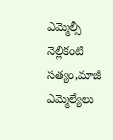ఎమ్మెల్సీ నెల్లికంటి సత్యం,మాజీ ఎమ్మెల్యేలు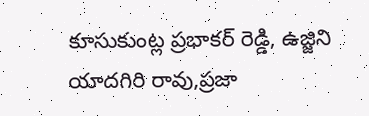కూసుకుంట్ల ప్రభాకర్ రెడ్డి, ఉజ్జిని యాదగిరి రావు,ప్రజా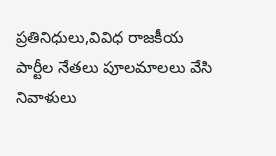ప్రతినిధులు,వివిధ రాజకీయ పార్టీల నేతలు పూలమాలలు వేసి నివాళులు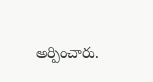అర్పించారు.